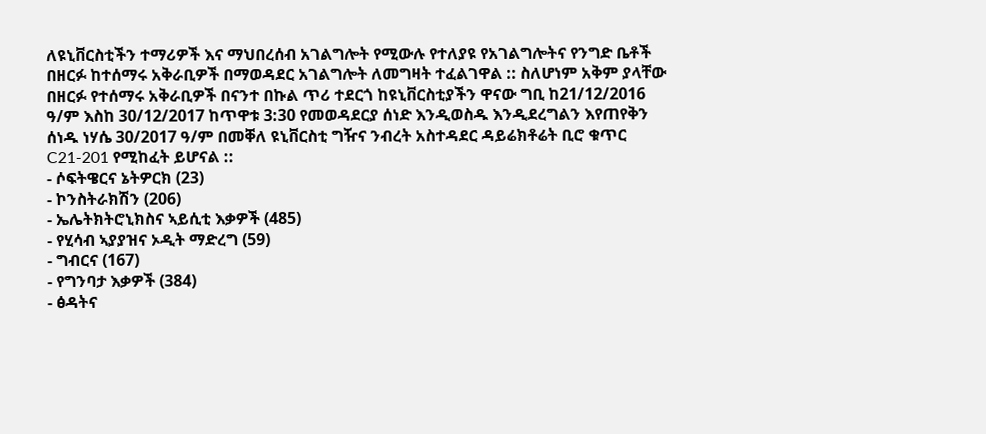ለዩኒቨርስቲችን ተማሪዎች እና ማህበረሰብ አገልግሎት የሚውሉ የተለያዩ የአገልግሎትና የንግድ ቤቶች በዘርፉ ከተሰማሩ አቅራቢዎች በማወዳደር አገልግሎት ለመግዛት ተፈልገዋል :: ስለሆነም አቅም ያላቸው በዘርፉ የተሰማሩ አቅራቢዎች በናንተ በኩል ጥሪ ተደርጎ ከዩኒቨርስቲያችን ዋናው ግቢ ከ21/12/2016 ዓ/ም እስከ 30/12/2017 ከጥዋቱ 3:30 የመወዳደርያ ሰነድ እንዲወስዱ እንዲደረግልን እየጠየቅን ሰነዱ ነሃሴ 30/2017 ዓ/ም በመቐለ ዩኒቨርስቲ ግዥና ንብረት አስተዳደር ዳይሬክቶሬት ቢሮ ቁጥር C21-201 የሚከፈት ይሆናል ::
- ሶፍትዌርና ኔትዎርክ (23)
- ኮንስትራክሽን (206)
- ኤሌትክትሮኒክስና ኣይሲቲ እቃዎች (485)
- የሂሳብ ኣያያዝና ኦዲት ማድረግ (59)
- ግብርና (167)
- የግንባታ እቃዎች (384)
- ፅዳትና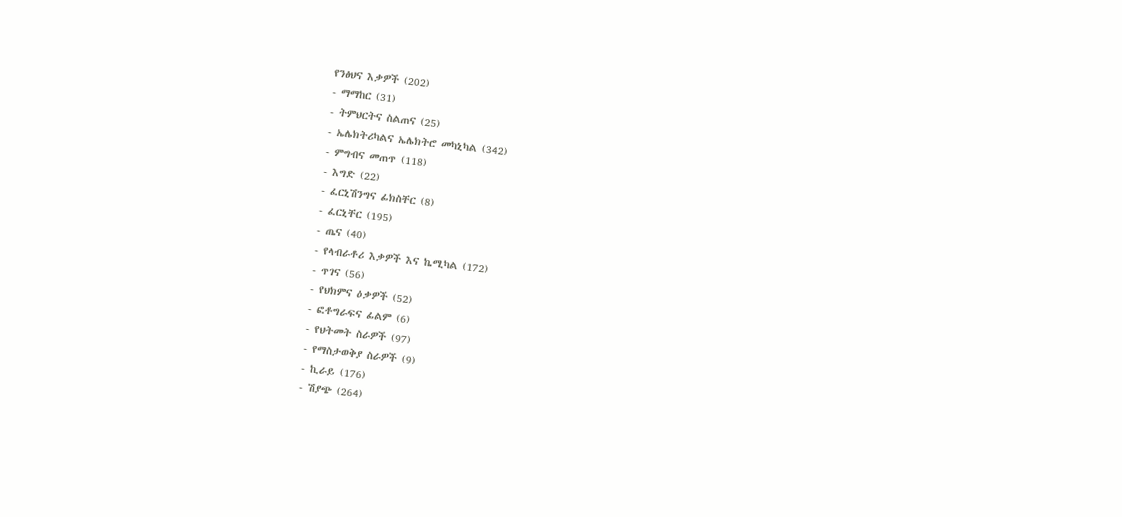የንፅህና እቃዎች (202)
- ማማከር (31)
- ትምህርትና ስልጠና (25)
- ኤሌክትሪካልና ኤሌክትሮ መካኒካል (342)
- ምግብና መጠጥ (118)
- እግድ (22)
- ፈርኒሽንግና ፊክስቸር (8)
- ፈርኒቸር (195)
- ጤና (40)
- የላብራቶሪ እቃዎች እና ኬሚካል (172)
- ጥገና (56)
- የህክምና ዕቃዎች (52)
- ፎቶግራፍና ፊልም (6)
- የህትመት ስራዎች (97)
- የማስታወቅያ ስራዎች (9)
- ኪራይ (176)
- ሽያጭ (264)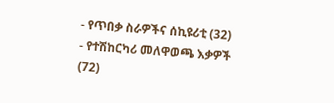- የጥበቃ ስራዎችና ሰኪዩሪቲ (32)
- የተሽከርካሪ መለዋወጫ እቃዎች (72)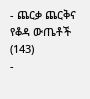- ጨርቃ ጨርቅና የቆዳ ውጤቶች (143)
-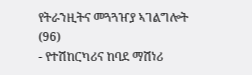የትራንዚትና መጓጓዠያ ኣገልግሎት (96)
- የተሽከርካሪና ከባደ ማሽነሪ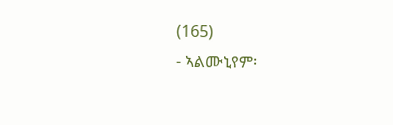(165)
- ኣልሙኒየም፡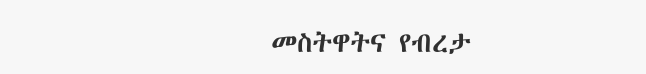መስትዋትና የብረታ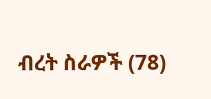ብረት ስራዎች (78)